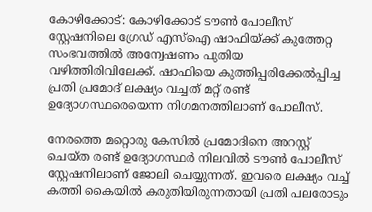കോഴിക്കോട്: കോഴിക്കോട് ടൗൺ പോലീസ് സ്റ്റേഷനിലെ ഗ്രേഡ് എസ്ഐ ഷാഫിയ്ക്ക് കുത്തേറ്റ സംഭവത്തിൽ അന്വേഷണം പുതിയ വഴിത്തിരിവിലേക്ക്. ഷാഫിയെ കുത്തിപ്പരിക്കേൽപ്പിച്ച പ്രതി പ്രമോദ് ലക്ഷ്യം വച്ചത് മറ്റ് രണ്ട് ഉദ്യോഗസ്ഥരെയെന്ന നിഗമനത്തിലാണ് പോലീസ്.

നേരത്തെ മറ്റൊരു കേസിൽ പ്രമോദിനെ അറസ്റ്റ്‌ ചെയ്ത രണ്ട് ഉദ്യോഗസ്ഥർ നിലവിൽ ടൗൺ പോലീസ് സ്റ്റേഷനിലാണ് ജോലി ചെയ്യുന്നത്. ഇവരെ ലക്ഷ്യം വച്ച് കത്തി കൈയിൽ കരുതിയിരുന്നതായി പ്രതി പലരോടും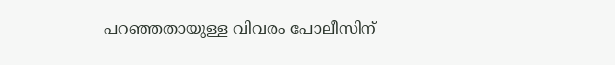പറഞ്ഞതായുള്ള വിവരം പോലീസിന്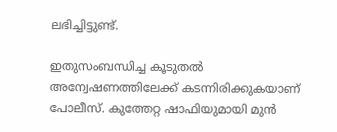ലഭിച്ചിട്ടുണ്ട്.

ഇതുസംബന്ധിച്ച കൂടുതൽ അന്വേഷണത്തിലേക്ക് കടന്നിരിക്കുകയാണ് പോലീസ്. കുത്തേറ്റ ഷാഫിയുമായി മുൻ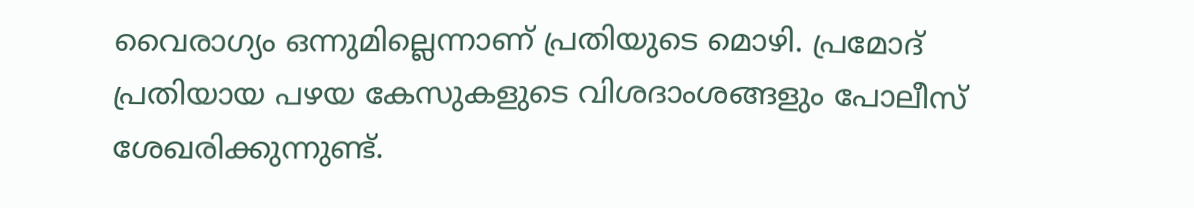വൈരാഗ്യം ഒന്നുമില്ലെന്നാണ് പ്രതിയുടെ മൊഴി. പ്രമോദ് പ്രതിയായ പഴയ കേസുകളുടെ വിശദാംശങ്ങളും പോലീസ് ശേഖരിക്കുന്നുണ്ട്.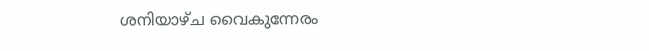ശനിയാഴ്ച വൈകുന്നേരം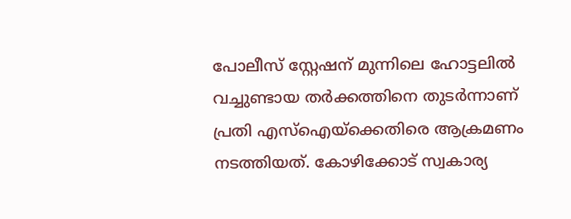പോലീസ് സ്റ്റേഷന് മുന്നിലെ ഹോട്ടലിൽ വച്ചുണ്ടായ തർക്കത്തിനെ തുടർന്നാണ് പ്രതി എസ്ഐയ്ക്കെതിരെ ആക്രമണം നടത്തിയത്. കോഴിക്കോട് സ്വകാര്യ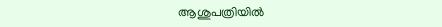ആശുപത്രിയിൽ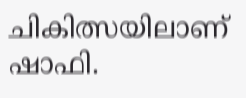ചികിത്സയിലാണ് ഷാഫി.